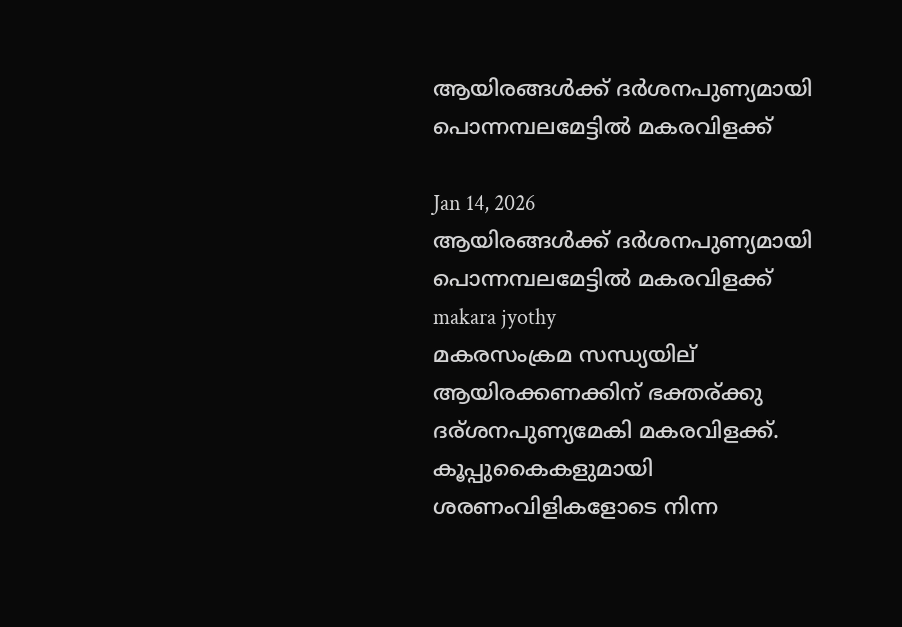ആയിരങ്ങള്‍ക്ക് ദര്‍ശനപുണ്യമായി പൊന്നമ്പലമേട്ടില്‍ മകരവിളക്ക്

Jan 14, 2026
ആയിരങ്ങള്‍ക്ക് ദര്‍ശനപുണ്യമായി പൊന്നമ്പലമേട്ടില്‍ മകരവിളക്ക്
makara jyothy
മകരസംക്രമ സന്ധ്യയില് ആയിരക്കണക്കിന് ഭക്തര്ക്കു ദര്ശനപുണ്യമേകി മകരവിളക്ക്. കൂപ്പുകൈകളുമായി ശരണംവിളികളോടെ നിന്ന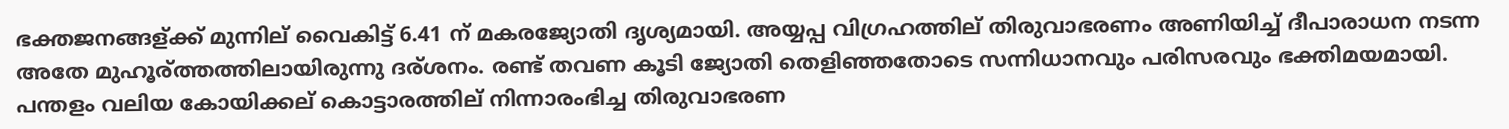ഭക്തജനങ്ങള്ക്ക് മുന്നില് വൈകിട്ട് 6.41 ന് മകരജ്യോതി ദൃശ്യമായി. അയ്യപ്പ വിഗ്രഹത്തില് തിരുവാഭരണം അണിയിച്ച് ദീപാരാധന നടന്ന അതേ മുഹൂര്ത്തത്തിലായിരുന്നു ദര്ശനം. രണ്ട് തവണ കൂടി ജ്യോതി തെളിഞ്ഞതോടെ സന്നിധാനവും പരിസരവും ഭക്തിമയമായി.
പന്തളം വലിയ കോയിക്കല് കൊട്ടാരത്തില് നിന്നാരംഭിച്ച തിരുവാഭരണ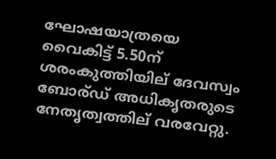ഘോഷയാത്രയെ വൈകിട്ട് 5.50ന് ശരംകുത്തിയില് ദേവസ്വം ബോര്ഡ് അധികൃതരുടെ നേതൃത്വത്തില് വരവേറ്റു.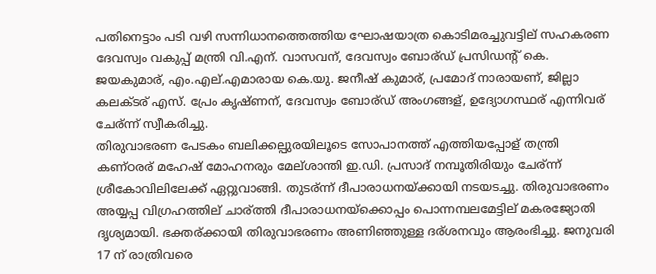പതിനെട്ടാം പടി വഴി സന്നിധാനത്തെത്തിയ ഘോഷയാത്ര കൊടിമരച്ചുവട്ടില് സഹകരണ ദേവസ്വം വകുപ്പ് മന്ത്രി വി.എന്. വാസവന്, ദേവസ്വം ബോര്ഡ് പ്രസിഡന്റ് കെ. ജയകുമാര്, എം.എല്.എമാരായ കെ.യു. ജനീഷ് കുമാര്, പ്രമോദ് നാരായണ്, ജില്ലാ കലക്ടര് എസ്. പ്രേം കൃഷ്ണന്, ദേവസ്വം ബോര്ഡ് അംഗങ്ങള്, ഉദ്യോഗസ്ഥര് എന്നിവര് ചേര്ന്ന് സ്വീകരിച്ചു.
തിരുവാഭരണ പേടകം ബലിക്കല്പുരയിലൂടെ സോപാനത്ത് എത്തിയപ്പോള് തന്ത്രി കണ്ഠരര് മഹേഷ് മോഹനരും മേല്ശാന്തി ഇ.ഡി. പ്രസാദ് നമ്പൂതിരിയും ചേര്ന്ന് ശ്രീകോവിലിലേക്ക് ഏറ്റുവാങ്ങി. തുടര്ന്ന് ദീപാരാധനയ്ക്കായി നടയടച്ചു. തിരുവാഭരണം അയ്യപ്പ വിഗ്രഹത്തില് ചാര്ത്തി ദീപാരാധനയ്‌ക്കൊപ്പം പൊന്നമ്പലമേട്ടില് മകരജ്യോതി ദൃശ്യമായി. ഭക്തര്ക്കായി തിരുവാഭരണം അണിഞ്ഞുള്ള ദര്ശനവും ആരംഭിച്ചു. ജനുവരി 17 ന് രാത്രിവരെ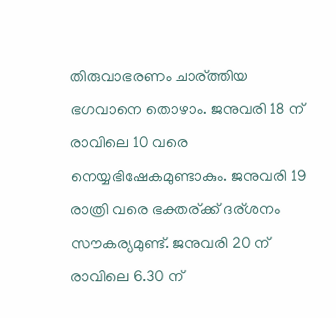തിരുവാഭരണം ചാര്ത്തിയ ഭഗവാനെ തൊഴാം. ജനുവരി 18 ന് രാവിലെ 10 വരെ നെയ്യഭിഷേകമുണ്ടാകും. ജനുവരി 19 രാത്രി വരെ ഭക്തര്ക്ക് ദര്ശനം സൗകര്യമുണ്ട്. ജനുവരി 20 ന് രാവിലെ 6.30 ന്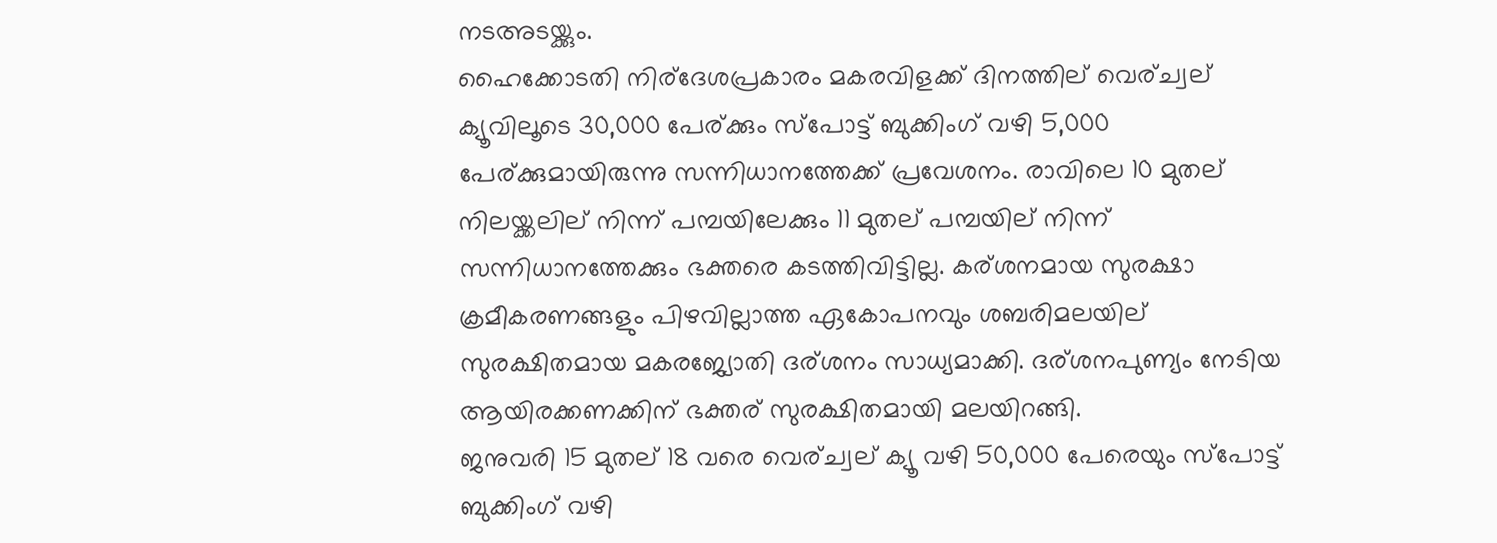നടഅടയ്ക്കും.
ഹൈക്കോടതി നിര്ദേശപ്രകാരം മകരവിളക്ക് ദിനത്തില് വെര്ച്വല് ക്യൂവിലൂടെ 30,000 പേര്ക്കും സ്പോട്ട് ബുക്കിംഗ് വഴി 5,000 പേര്ക്കുമായിരുന്നു സന്നിധാനത്തേക്ക് പ്രവേശനം. രാവിലെ 10 മുതല് നിലയ്ക്കലില് നിന്ന് പമ്പയിലേക്കും 11 മുതല് പമ്പയില് നിന്ന് സന്നിധാനത്തേക്കും ഭക്തരെ കടത്തിവിട്ടില്ല. കര്ശനമായ സുരക്ഷാ ക്രമീകരണങ്ങളും പിഴവില്ലാത്ത ഏകോപനവും ശബരിമലയില് സുരക്ഷിതമായ മകരജ്യോതി ദര്ശനം സാധ്യമാക്കി. ദര്ശനപുണ്യം നേടിയ ആയിരക്കണക്കിന് ഭക്തര് സുരക്ഷിതമായി മലയിറങ്ങി.
ജനുവരി 15 മുതല് 18 വരെ വെര്ച്വല് ക്യൂ വഴി 50,000 പേരെയും സ്പോട്ട് ബുക്കിംഗ് വഴി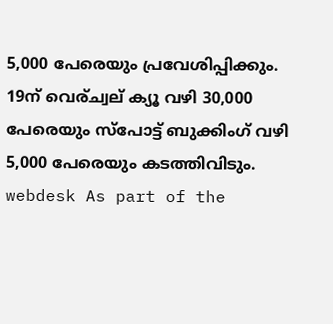5,000 പേരെയും പ്രവേശിപ്പിക്കും. 19ന് വെര്ച്വല് ക്യൂ വഴി 30,000 പേരെയും സ്പോട്ട് ബുക്കിംഗ് വഴി 5,000 പേരെയും കടത്തിവിടും.
webdesk As part of the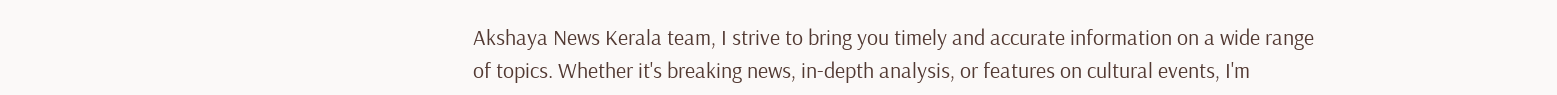Akshaya News Kerala team, I strive to bring you timely and accurate information on a wide range of topics. Whether it's breaking news, in-depth analysis, or features on cultural events, I'm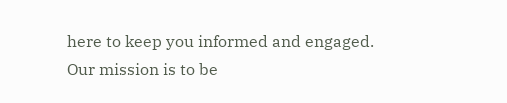here to keep you informed and engaged. Our mission is to be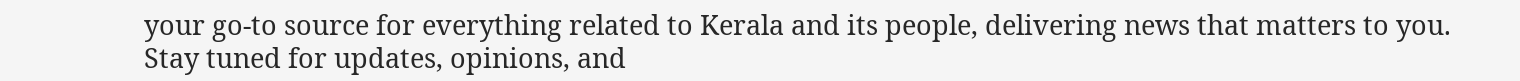your go-to source for everything related to Kerala and its people, delivering news that matters to you. Stay tuned for updates, opinions, and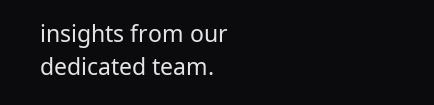insights from our dedicated team.